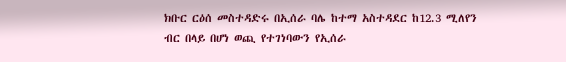ክቡር ርዕሰ መስተዳድሩ በኢሰራ ባሌ ከተማ አስተዳደር ከ12.3 ሚለየን ብር በላይ በሆነ ወጪ የተገነባውን የኢሰራ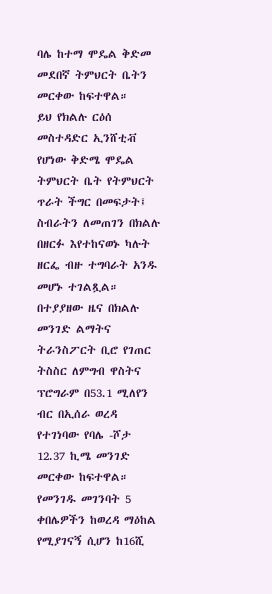ባሌ ከተማ ሞዴል ቅድመ መደበኛ ትምህርት ቤትን መርቀው ከፍተዋል።
ይህ የክልሉ ርዕሰ መስተዳድር ኢንሸቲቭ የሆነው ቅድሜ ሞዴል ትምህርት ቤት የትምህርት ጥራት ችግር በመፍታት፤ ስብራትን ለመጠገን በክልሉ በዘርፉ እየተከናወኑ ካሉት ዘርፌ ብዙ ተግባራት አንዱ መሆኑ ተገልጿል።
በተያያዘው ዜና በክልሉ መንገድ ልማትና ትራንስፖርት ቢሮ የገጠር ትስስር ለምግብ ዋስትና ፕሮግራም በ53.1 ሚለየን ብር በኢሰራ ወረዳ የተገነባው የባሌ -ሾታ 12.37 ኪሜ መንገድ መርቀው ከፍተዋል።
የመንገዱ መገንባት 5 ቀበሌዎችን ከወረዳ ማዕከል የሚያገናኝ ሲሆን ከ16ሺ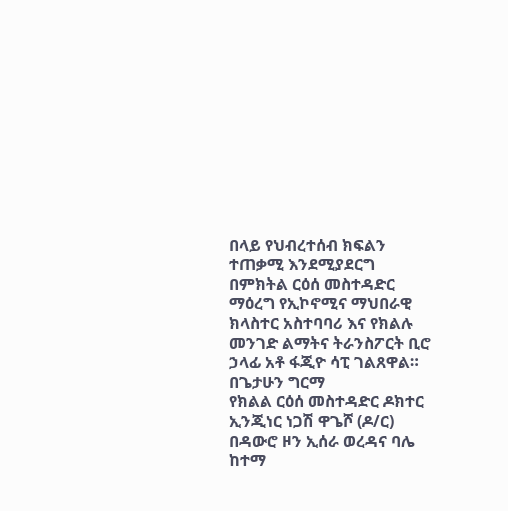በላይ የህብረተሰብ ክፍልን ተጠቃሚ እንደሚያደርግ በምክትል ርዕሰ መስተዳድር ማዕረግ የኢኮኖሚና ማህበራዊ ክላስተር አስተባባሪ እና የክልሉ መንገድ ልማትና ትራንስፖርት ቢሮ ኃላፊ አቶ ፋጂዮ ሳፒ ገልጸዋል።
በጌታሁን ግርማ
የክልል ርዕሰ መስተዳድር ዶክተር ኢንጂነር ነጋሽ ዋጌሾ (ዶ/ር) በዳውሮ ዞን ኢሰራ ወረዳና ባሌ ከተማ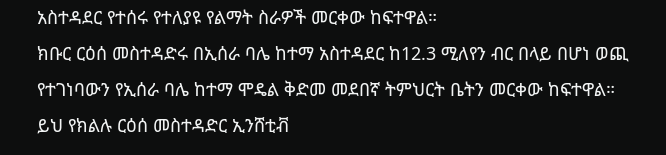አስተዳደር የተሰሩ የተለያዩ የልማት ስራዎች መርቀው ከፍተዋል።
ክቡር ርዕሰ መስተዳድሩ በኢሰራ ባሌ ከተማ አስተዳደር ከ12.3 ሚለየን ብር በላይ በሆነ ወጪ የተገነባውን የኢሰራ ባሌ ከተማ ሞዴል ቅድመ መደበኛ ትምህርት ቤትን መርቀው ከፍተዋል።
ይህ የክልሉ ርዕሰ መስተዳድር ኢንሸቲቭ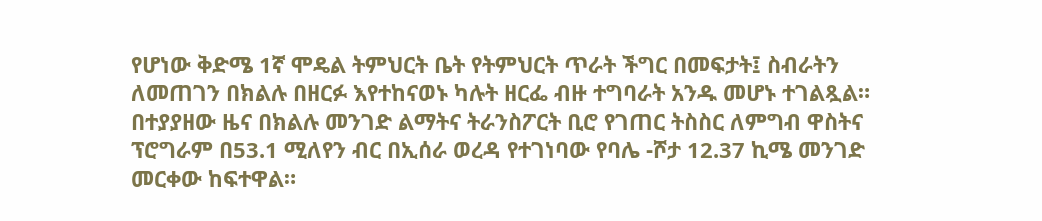የሆነው ቅድሜ 1ኛ ሞዴል ትምህርት ቤት የትምህርት ጥራት ችግር በመፍታት፤ ስብራትን ለመጠገን በክልሉ በዘርፉ እየተከናወኑ ካሉት ዘርፌ ብዙ ተግባራት አንዱ መሆኑ ተገልጿል።
በተያያዘው ዜና በክልሉ መንገድ ልማትና ትራንስፖርት ቢሮ የገጠር ትስስር ለምግብ ዋስትና ፕሮግራም በ53.1 ሚለየን ብር በኢሰራ ወረዳ የተገነባው የባሌ -ሾታ 12.37 ኪሜ መንገድ መርቀው ከፍተዋል።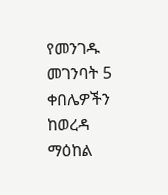የመንገዱ መገንባት 5 ቀበሌዎችን ከወረዳ ማዕከል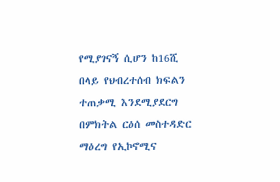የሚያገናኝ ሲሆን ከ16ሺ በላይ የህብረተሰብ ክፍልን ተጠቃሚ እንደሚያደርግ በምክትል ርዕሰ መስተዳድር ማዕረግ የኢኮኖሚና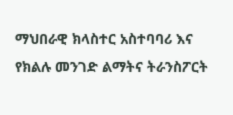ማህበራዊ ክላስተር አስተባባሪ እና የክልሉ መንገድ ልማትና ትራንስፖርት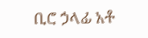ቢሮ ኃላፊ አቶ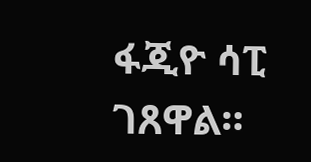ፋጂዮ ሳፒ ገጸዋል።